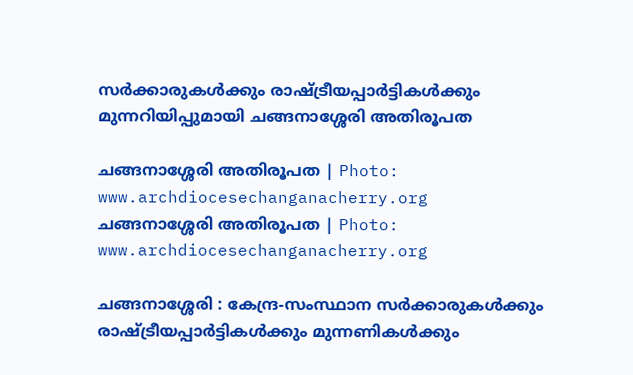സർക്കാരുകൾക്കും രാഷ്ട്രീയപ്പാർട്ടികൾക്കും മുന്നറിയിപ്പുമായി ചങ്ങനാശ്ശേരി അതിരൂപത

ചങ്ങനാശ്ശേരി അതിരൂപത | Photo: www.archdiocesechanganacherry.org
ചങ്ങനാശ്ശേരി അതിരൂപത | Photo: www.archdiocesechanganacherry.org

ചങ്ങനാശ്ശേരി : കേന്ദ്ര-സംസ്ഥാന സർക്കാരുകൾക്കും രാഷ്ട്രീയപ്പാർട്ടികൾക്കും മുന്നണികൾക്കും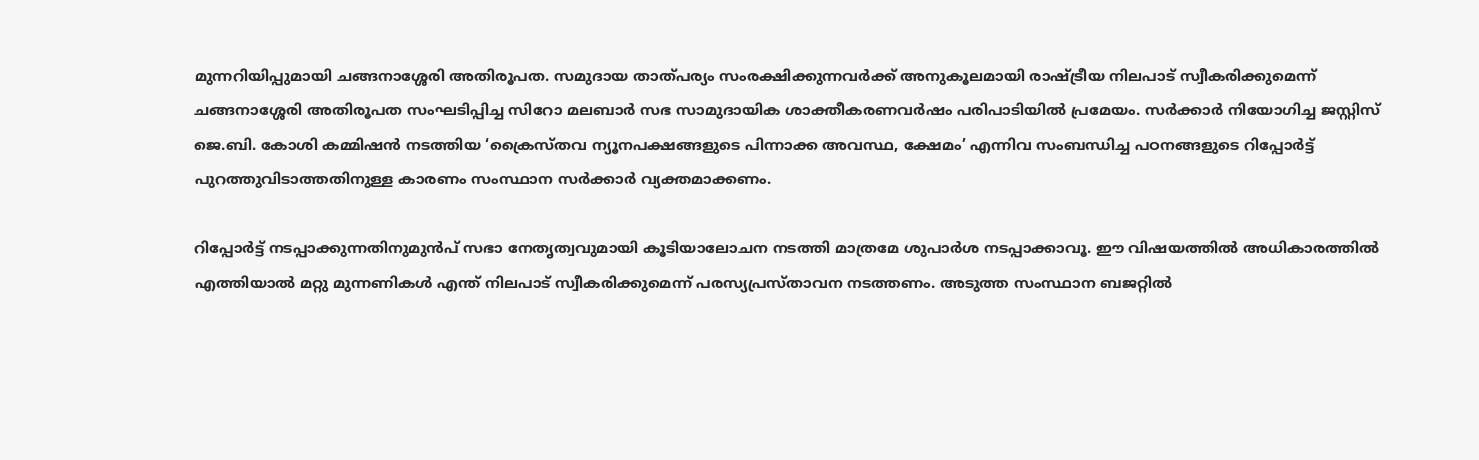മുന്നറിയിപ്പുമായി ചങ്ങനാശ്ശേരി അതിരൂപത. സമുദായ താത്പര്യം സംരക്ഷിക്കുന്നവർക്ക് അനുകൂലമായി രാഷ്ട്രീയ നിലപാട് സ്വീകരിക്കുമെന്ന് ചങ്ങനാശ്ശേരി അതിരൂപത സംഘടിപ്പിച്ച സിറോ മലബാർ സഭ സാമുദായിക ശാക്തീകരണവർഷം പരിപാടിയിൽ പ്രമേയം. സർക്കാർ നിയോഗിച്ച ജസ്റ്റിസ് ജെ.ബി. കോശി കമ്മിഷൻ നടത്തിയ ‘ക്രൈസ്തവ ന്യൂനപക്ഷങ്ങളുടെ പിന്നാക്ക അവസ്ഥ, ക്ഷേമം’ എന്നിവ സംബന്ധിച്ച പഠനങ്ങളുടെ റിപ്പോർട്ട് പുറത്തുവിടാത്തതിനുള്ള കാരണം സംസ്ഥാന സർക്കാർ വ്യക്തമാക്കണം.

റിപ്പോർട്ട് നടപ്പാക്കുന്നതിനുമുൻപ് സഭാ നേതൃത്വവുമായി കൂടിയാലോചന നടത്തി മാത്രമേ ശുപാർശ നടപ്പാക്കാവൂ. ഈ വിഷയത്തിൽ അധികാരത്തിൽ എത്തിയാൽ മറ്റു മുന്നണികൾ എന്ത് നിലപാട് സ്വീകരിക്കുമെന്ന് പരസ്യപ്രസ്താവന നടത്തണം. അടുത്ത സംസ്ഥാന ബജറ്റിൽ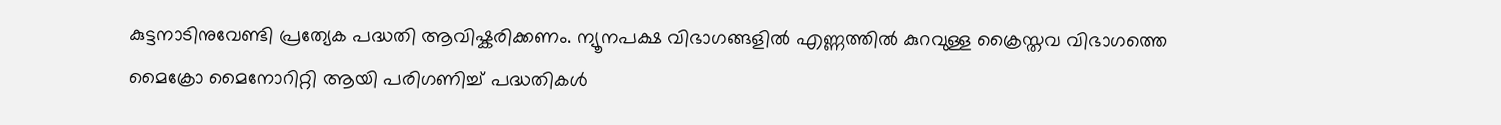കുട്ടനാടിനുവേണ്ടി പ്രത്യേക പദ്ധതി ആവിഷ്കരിക്കണം. ന്യൂനപക്ഷ വിഭാഗങ്ങളിൽ എണ്ണത്തിൽ കുറവുള്ള ക്രൈസ്തവ വിഭാഗത്തെ മൈക്രോ മൈനോറിറ്റി ആയി പരിഗണിച്ച് പദ്ധതികൾ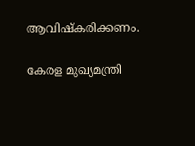ആവിഷ്കരിക്കണം.

കേരള മുഖ്യമന്ത്രി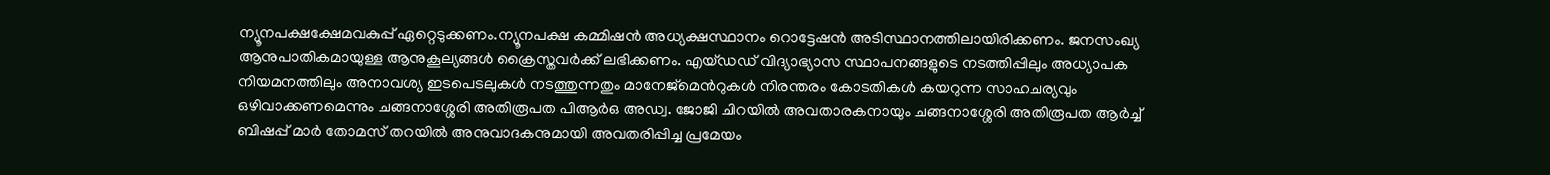ന്യൂനപക്ഷക്ഷേമവകുപ്പ് ഏറ്റെടുക്കണം.ന്യൂനപക്ഷ കമ്മിഷൻ അധ്യക്ഷസ്ഥാനം റൊട്ടേഷൻ അടിസ്ഥാനത്തിലായിരിക്കണം. ജനസംഖ്യ ആനുപാതികമായുള്ള ആനുകൂല്യങ്ങൾ ക്രൈസ്തവർക്ക് ലഭിക്കണം. എയ്ഡഡ് വിദ്യാഭ്യാസ സ്ഥാപനങ്ങളുടെ നടത്തിപ്പിലും അധ്യാപക നിയമനത്തിലും അനാവശ്യ ഇടപെടലുകൾ നടത്തുന്നതും മാനേജ്മെൻറുകൾ നിരന്തരം കോടതികൾ കയറുന്ന സാഹചര്യവും ഒഴിവാക്കണമെന്നും ചങ്ങനാശ്ശേരി അതിരൂപത പിആർഒ അഡ്വ. ജോജി ചിറയിൽ അവതാരകനായും ചങ്ങനാശ്ശേരി അതിരൂപത ആർച്ച് ബിഷപ്പ് മാർ തോമസ് തറയിൽ അനുവാദകനുമായി അവതരിപ്പിച്ച പ്രമേയം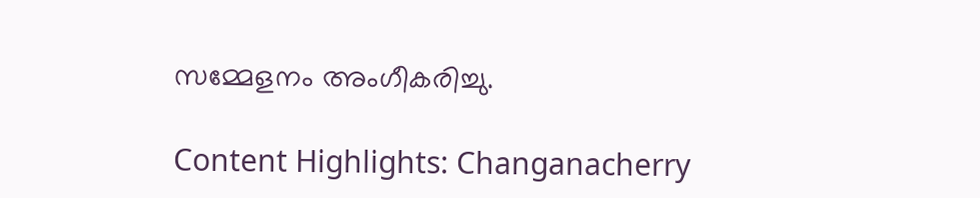സമ്മേളനം അംഗീകരിച്ചു.

Content Highlights: Changanacherry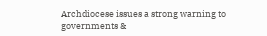Archdiocese issues a strong warning to governments &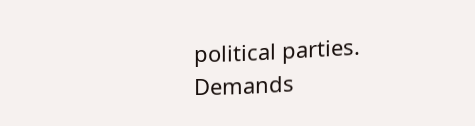political parties. Demands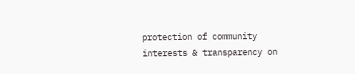protection of community interests & transparency on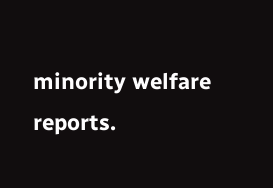minority welfare reports.